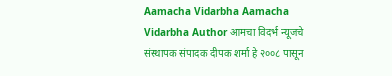Aamacha Vidarbha Aamacha Vidarbha Author आमचा विदर्भ न्यूजचे संस्थापक संपादक दीपक शर्मा हे २००८ पासून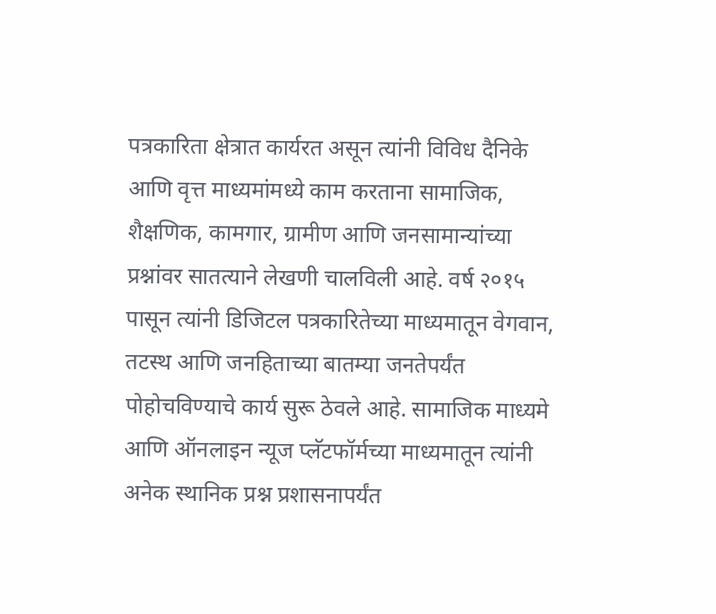पत्रकारिता क्षेत्रात कार्यरत असून त्यांनी विविध दैनिके आणि वृत्त माध्यमांमध्ये काम करताना सामाजिक, शैक्षणिक, कामगार, ग्रामीण आणि जनसामान्यांच्या प्रश्नांवर सातत्याने लेखणी चालविली आहे. वर्ष २०१५ पासून त्यांनी डिजिटल पत्रकारितेच्या माध्यमातून वेगवान, तटस्थ आणि जनहिताच्या बातम्या जनतेपर्यंत पोहोचविण्याचे कार्य सुरू ठेवले आहे. सामाजिक माध्यमे आणि ऑनलाइन न्यूज प्लॅटफॉर्मच्या माध्यमातून त्यांनी अनेक स्थानिक प्रश्न प्रशासनापर्यंत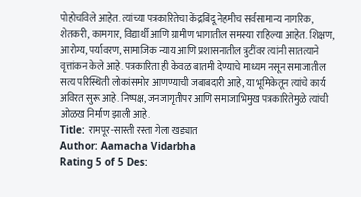पोहोचविले आहेत. त्यांच्या पत्रकारितेचा केंद्रबिंदू नेहमीच सर्वसामान्य नागरिक, शेतकरी, कामगार, विद्यार्थी आणि ग्रामीण भागातील समस्या राहिल्या आहेत. शिक्षण, आरोग्य, पर्यावरण, सामाजिक न्याय आणि प्रशासनातील त्रुटींवर त्यांनी सातत्याने वृत्तांकन केले आहे. पत्रकारिता ही केवळ बातमी देण्याचे माध्यम नसून समाजातील सत्य परिस्थिती लोकांसमोर आणण्याची जबाबदारी आहे, या भूमिकेतून त्यांचे कार्य अविरत सुरू आहे. निष्पक्ष, जनजागृतीपर आणि समाजाभिमुख पत्रकारितेमुळे त्यांची ओळख निर्माण झाली आहे.
Title: रामपूर-सास्ती रस्ता गेला खड्यात
Author: Aamacha Vidarbha
Rating 5 of 5 Des: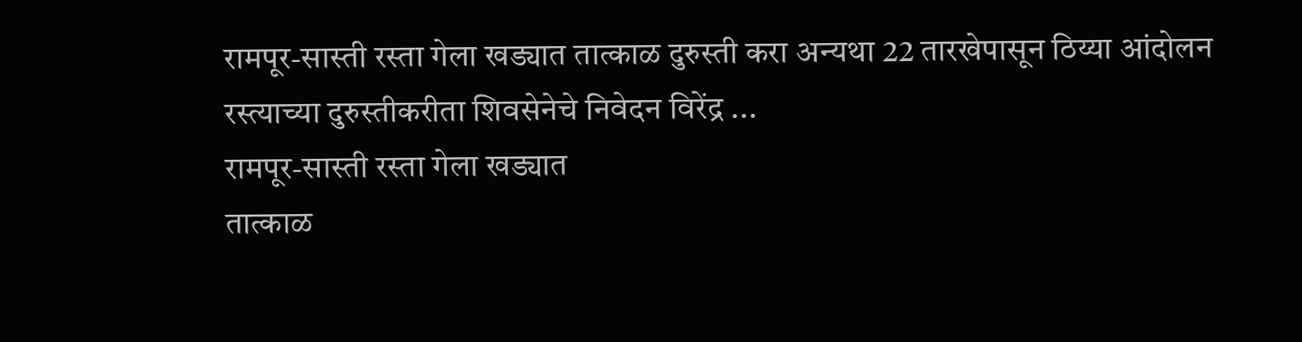रामपूर-सास्ती रस्ता गेला खड्यात तात्काळ दुरुस्ती करा अन्यथा 22 तारखेपासून ठिय्या आंदोलन रस्त्याच्या दुरुस्तीकरीता शिवसेनेचे निवेदन विरेंद्र ...
रामपूर-सास्ती रस्ता गेला खड्यात
तात्काळ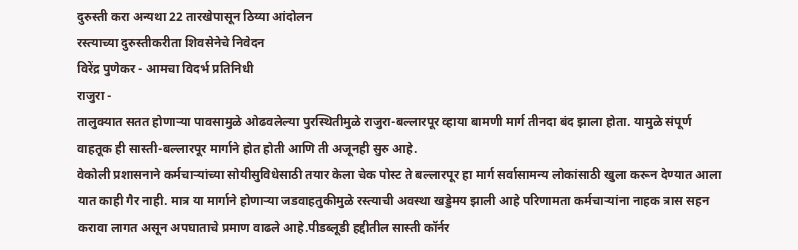दुरुस्ती करा अन्यथा 22 तारखेपासून ठिय्या आंदोलन
रस्त्याच्या दुरुस्तीकरीता शिवसेनेचे निवेदन
विरेंद्र पुणेकर - आमचा विदर्भ प्रतिनिधी
राजुरा -
तालुक्यात सतत होणाऱ्या पावसामुळे ओढवलेल्या पुरस्थितीमुळे राजुरा-बल्लारपूर व्हाया बामणी मार्ग तीनदा बंद झाला होता. यामुळे संपूर्ण वाहतूक ही सास्ती-बल्लारपूर मार्गाने होत होती आणि ती अजूनही सुरु आहे.
वेकोली प्रशासनाने कर्मचाऱ्यांच्या सोयीसुविधेसाठी तयार केला चेक पोस्ट ते बल्लारपूर हा मार्ग सर्वासामन्य लोकांसाठी खुला करून देण्यात आला यात काही गैर नाही. मात्र या मार्गाने होणाऱ्या जडवाहतुकीमुळे रस्त्याची अवस्था खड्डेमय झाली आहे परिणामता कर्मचाऱ्यांना नाहक त्रास सहन करावा लागत असून अपघाताचे प्रमाण वाढले आहे.पीडब्लूडी हद्दीतील सास्ती कॉर्नर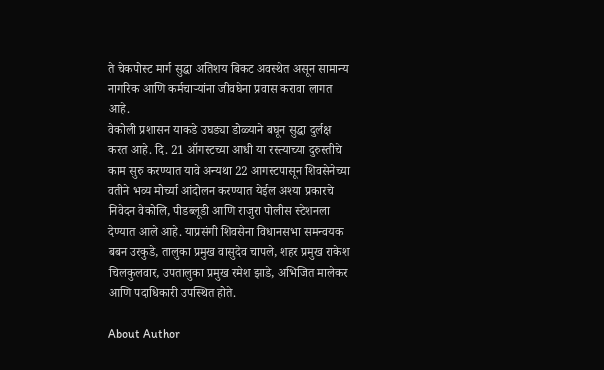ते चेकपोस्ट मार्ग सुद्धा अतिशय बिकट अवस्थेत असून सामान्य नागरिक आणि कर्मचाऱ्यांना जीवघेना प्रवास करावा लागत आहे.
वेकोली प्रशासन याकडे उघड्या डोळ्याने बघून सुद्धा दुर्लक्ष करत आहे. दि. 21 ऑगस्टच्या आधी या रस्त्याच्या दुरुस्तीचे काम सुरु करण्यात यावे अन्यथा 22 आगस्टपासून शिवसेनेच्या वतीने भव्य मोर्च्या आंदोलन करण्यात येईल अश्या प्रकारचे निवेदन वेकोलि, पीडब्लूडी आणि राजुरा पोलीस स्टेशनला देण्यात आले आहे. याप्रसंगी शिवसेना विधानसभा समन्वयक बबन उरकुडे, तालुका प्रमुख वासुदेव चापले, शहर प्रमुख राकेश चिलकुलवार, उपतालुका प्रमुख रमेश झाडे, अभिजित मालेकर आणि पदाधिकारी उपस्थित होते.

About Author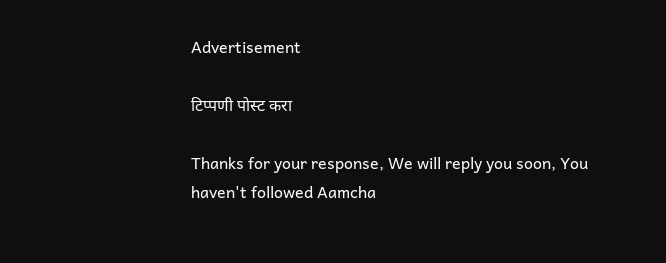Advertisement

टिप्पणी पोस्ट करा

Thanks for your response, We will reply you soon, You haven't followed Aamcha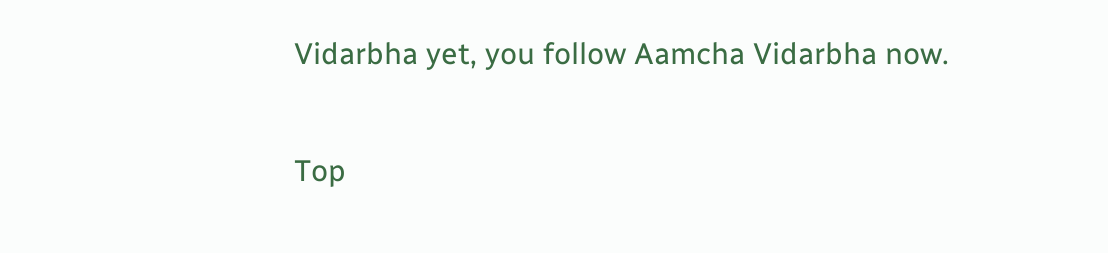Vidarbha yet, you follow Aamcha Vidarbha now.


Top